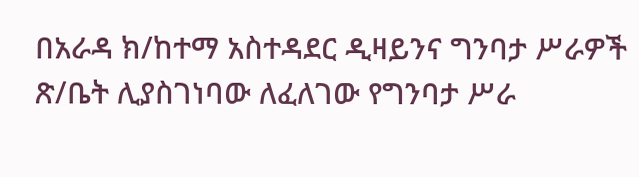በአራዳ ክ/ከተማ አስተዳደር ዲዛይንና ግንባታ ሥራዎች ጽ/ቤት ሊያስገነባው ለፈለገው የግንባታ ሥራ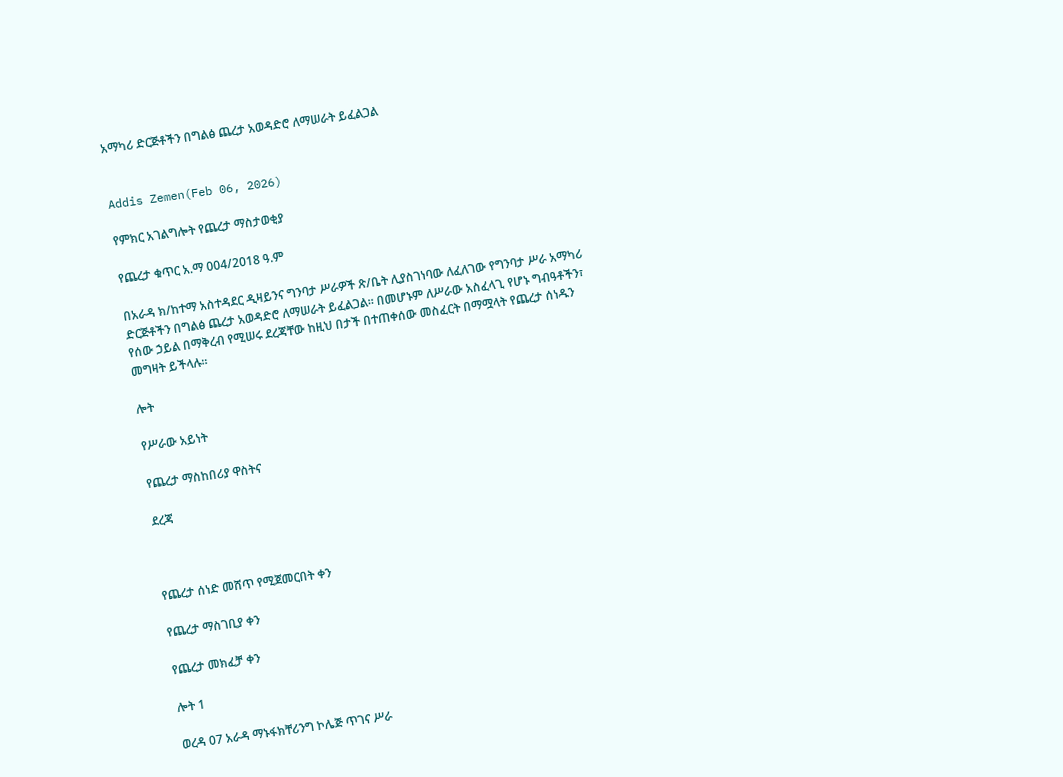አማካሪ ድርጅቶችን በግልፅ ጨረታ አወዳድሮ ለማሠራት ይፈልጋል


Addis Zemen(Feb 06, 2026)

የምክር አገልግሎት የጨረታ ማስታወቂያ

የጨረታ ቁጥር አ.ማ 004/2018 ዓ.ም

በአራዳ ክ/ከተማ አስተዳደር ዲዛይንና ግንባታ ሥራዎች ጽ/ቤት ሊያስገነባው ለፈለገው የግንባታ ሥራ አማካሪ ድርጅቶችን በግልፅ ጨረታ አወዳድሮ ለማሠራት ይፈልጋል። በመሆኑም ለሥራው አስፈላጊ የሆኑ ግብዓቶችን፣ የሰው ኃይል በማቅረብ የሚሠሩ ደረጃቸው ከዚህ በታች በተጠቀሰው መስፈርት በማሟላት የጨረታ ሰነዱን መግዛት ይችላሉ።

ሎት

የሥራው አይነት

የጨረታ ማስከበሪያ ዋስትና

ደረጃ



የጨረታ ሰነድ መሸጥ የሚጀመርበት ቀን

የጨረታ ማስገቢያ ቀን

የጨረታ መክፈቻ ቀን

ሎት 1

ወረዳ 07 አራዳ ማኑፋክቸሪንግ ኮሌጅ ጥገና ሥራ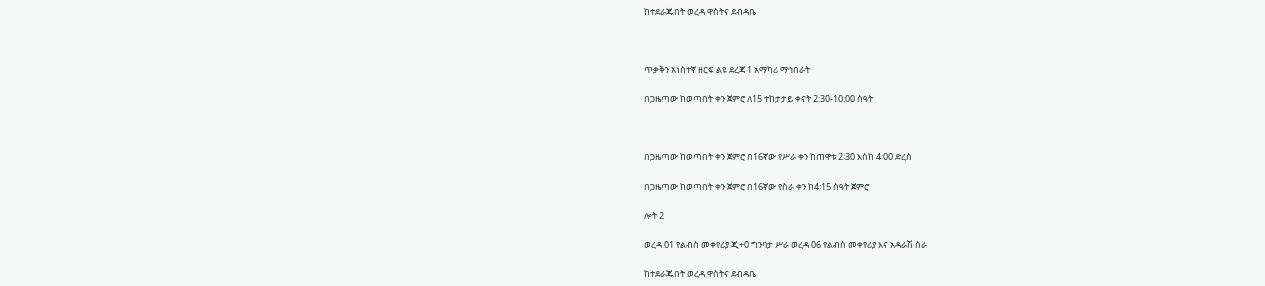ከተደራጁበት ወረዳ ዋስትና ደብዳቤ



ጥቃቅን አነስተኛ ዘርፍ ልዩ ደረጃ 1 አማካሪ ማኅበራት

በጋዜጣው ከወጣበት ቀን ጀምሮ ለ15 ተከታታይ ቀናት 2:30-10:00 ሰዓት



በጋዜጣው ከወጣበት ቀን ጀምሮ በ16ኛው የሥራ ቀን ከጠዋቱ 2፡30 እስከ 4፡00 ድረስ

በጋዜጣው ከወጣበት ቀን ጀምሮ በ16ኛው የስራ ቀን ከ4፡15 ሰዓት ጀምሮ

ሎት 2

ወረዳ 01 የልብስ መቀየሪያ ጂ+0 ግንባታ ሥራ ወረዳ 06 የልብስ መቀየሪያ እና አዳራሽ ስራ

ከተደራጁበት ወረዳ ዋስትና ደብዳቤ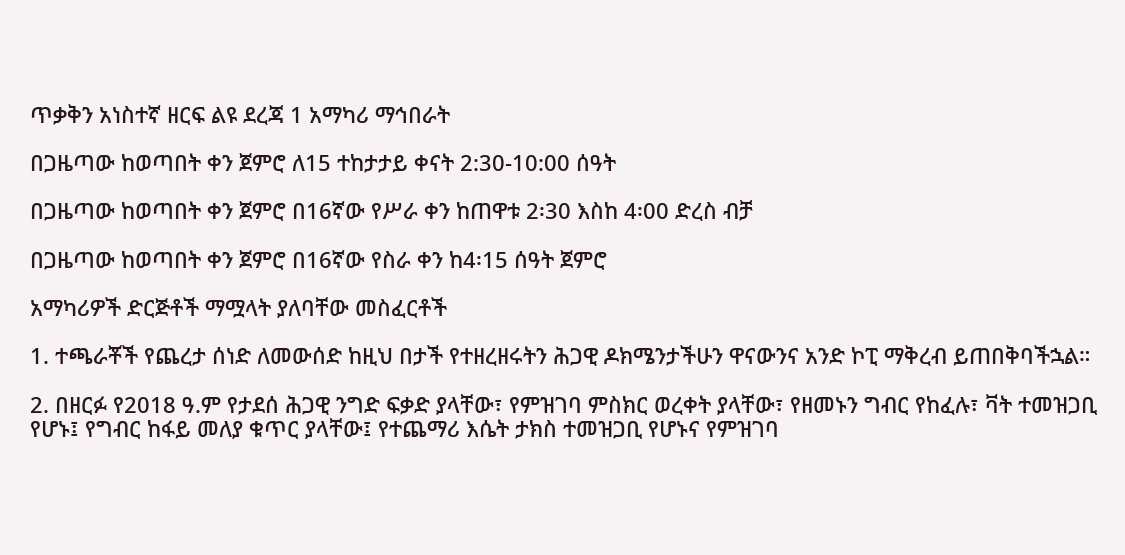ጥቃቅን አነስተኛ ዘርፍ ልዩ ደረጃ 1 አማካሪ ማኅበራት

በጋዜጣው ከወጣበት ቀን ጀምሮ ለ15 ተከታታይ ቀናት 2:30-10:00 ሰዓት

በጋዜጣው ከወጣበት ቀን ጀምሮ በ16ኛው የሥራ ቀን ከጠዋቱ 2፡30 እስከ 4፡00 ድረስ ብቻ

በጋዜጣው ከወጣበት ቀን ጀምሮ በ16ኛው የስራ ቀን ከ4፡15 ሰዓት ጀምሮ

አማካሪዎች ድርጅቶች ማሟላት ያለባቸው መስፈርቶች

1. ተጫራቾች የጨረታ ሰነድ ለመውሰድ ከዚህ በታች የተዘረዘሩትን ሕጋዊ ዶክሜንታችሁን ዋናውንና አንድ ኮፒ ማቅረብ ይጠበቅባችኋል።

2. በዘርፉ የ2018 ዓ.ም የታደሰ ሕጋዊ ንግድ ፍቃድ ያላቸው፣ የምዝገባ ምስክር ወረቀት ያላቸው፣ የዘመኑን ግብር የከፈሉ፣ ቫት ተመዝጋቢ የሆኑ፤ የግብር ከፋይ መለያ ቁጥር ያላቸው፤ የተጨማሪ እሴት ታክስ ተመዝጋቢ የሆኑና የምዝገባ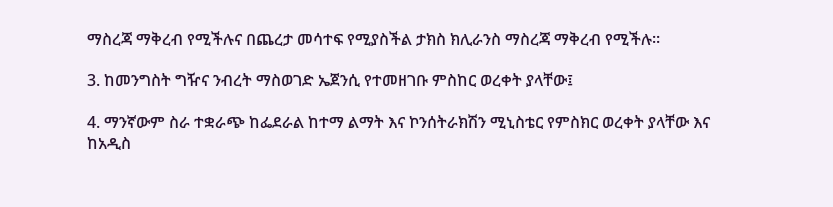ማስረጃ ማቅረብ የሚችሉና በጨረታ መሳተፍ የሚያስችል ታክስ ክሊራንስ ማስረጃ ማቅረብ የሚችሉ።

3. ከመንግስት ግዥና ንብረት ማስወገድ ኤጀንሲ የተመዘገቡ ምስከር ወረቀት ያላቸው፤

4. ማንኛውም ስራ ተቋራጭ ከፌደራል ከተማ ልማት እና ኮንሰትራክሽን ሚኒስቴር የምስክር ወረቀት ያላቸው እና ከአዲስ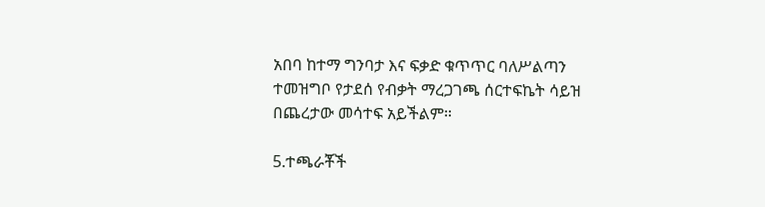አበባ ከተማ ግንባታ እና ፍቃድ ቁጥጥር ባለሥልጣን ተመዝግቦ የታደሰ የብቃት ማረጋገጫ ሰርተፍኬት ሳይዝ በጨረታው መሳተፍ አይችልም።

5.ተጫራቾች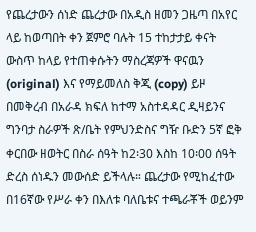የጨረታውን ሰነድ ጨረታው በአዲስ ዘመን ጋዜጣ በአየር ላይ ከወጣበት ቀን ጀምሮ ባሉት 15 ተከታታይ ቀናት ውስጥ ከላይ የተጠቀሱትን ማስረጃዎች ዋናዉን (original) እና የማይመለስ ቅጂ (copy) ይዞ በመቅረብ በአራዳ ክፍለ ከተማ አስተዳዳር ዲዛይንና ግንባታ ስራዎች ጽ/ቤት የምህንድስና ግዥ ቡድን 5ኛ ፎቅ ቀርበው ዘወትር በስራ ሰዓት ከ2፡30 እስከ 10፡00 ሰዓት ድረስ ሰነዱን መውሰድ ይችላሉ። ጨረታው የሚከፈተው በ16ኛው የሥራ ቀን በእለቱ ባለቤቱና ተጫራቾች ወይንም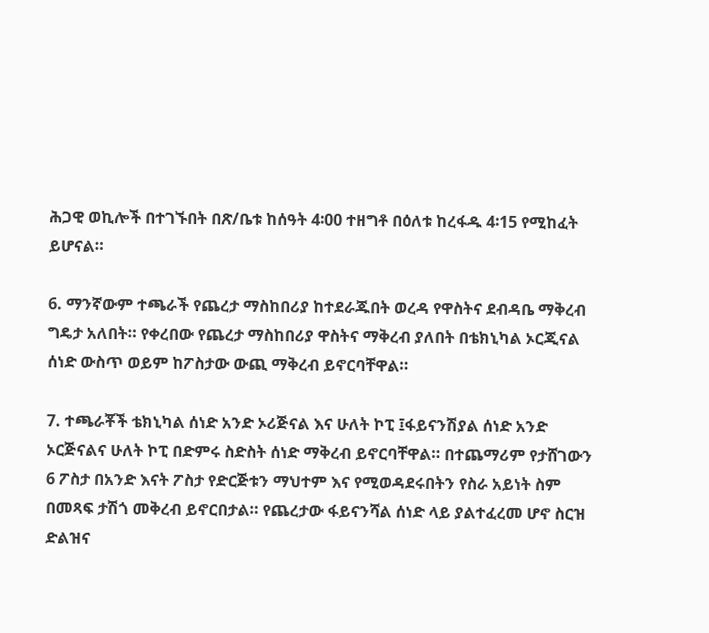ሕጋዊ ወኪሎች በተገኙበት በጽ/ቤቱ ከሰዓት 4፡00 ተዘግቶ በዕለቱ ከረፋዱ 4፡15 የሚከፈት ይሆናል።

6. ማንኛውም ተጫራች የጨረታ ማስከበሪያ ከተደራጁበት ወረዳ የዋስትና ደብዳቤ ማቅረብ ግዴታ አለበት። የቀረበው የጨረታ ማስከበሪያ ዋስትና ማቅረብ ያለበት በቴክኒካል ኦርጂናል ሰነድ ውስጥ ወይም ከፖስታው ውጪ ማቅረብ ይኖርባቸዋል።

7. ተጫራቾች ቴክኒካል ሰነድ አንድ ኦሪጅናል እና ሁለት ኮፒ ፤ፋይናንሽያል ሰነድ አንድ ኦርጅናልና ሁለት ኮፒ በድምሩ ስድስት ሰነድ ማቅረብ ይኖርባቸዋል። በተጨማሪም የታሸገውን 6 ፖስታ በአንድ እናት ፖስታ የድርጅቱን ማህተም እና የሚወዳደሩበትን የስራ አይነት ስም በመጻፍ ታሽጎ መቅረብ ይኖርበታል። የጨረታው ፋይናንሻል ሰነድ ላይ ያልተፈረመ ሆኖ ስርዝ ድልዝና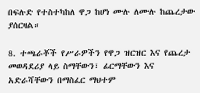በፍሉድ የተስተካከለ ዋጋ ከሆነ ሙሉ ለሙሉ ከጨረታው ያሰርዛል።

8. ተጫራቾች የሥራዎችን የዋጋ ዝርዝር እና የጨረታ መወዳደሪያ ላይ ስማቸውን፣ ፊርማቸውን እና አድራሻቸውን በማስፈር ማህተም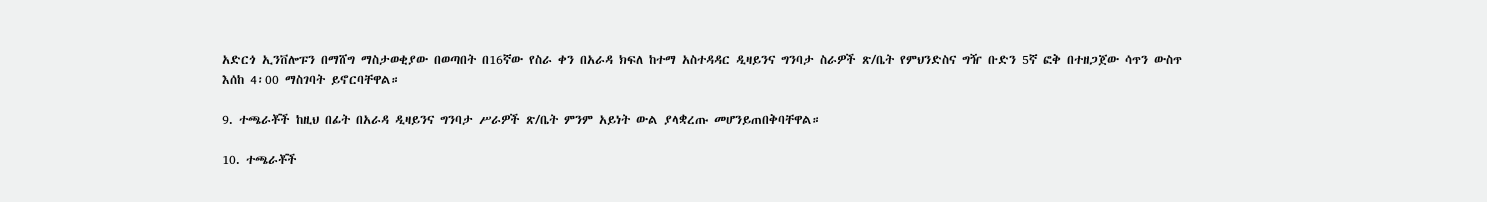አድርጎ ኢንቨሎፑን በማሸግ ማስታወቂያው በወጣበት በ16ኛው የስራ ቀን በአራዳ ክፍለ ከተማ አስተዳዳር ዲዛይንና ግንባታ ስራዎች ጽ/ቤት የምህንድስና ግዥ ቡድን 5ኛ ፎቅ በተዘጋጀው ሳጥን ውስጥ እሰከ 4፡00 ማስገባት ይኖርባቸዋል።

9. ተጫራቾች ከዚህ በፊት በአራዳ ዲዛይንና ግንባታ ሥራዎች ጽ/ቤት ምንም አይነት ውል ያላቋረጡ መሆንይጠበቅባቸዋል።

10. ተጫራቾች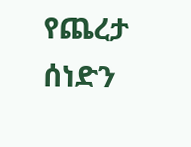የጨረታ ሰነድን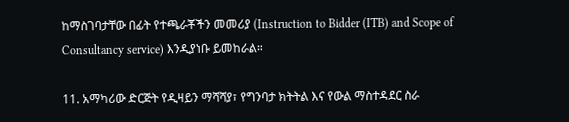ከማስገባታቸው በፊት የተጫራቾችን መመሪያ (Instruction to Bidder (ITB) and Scope of Consultancy service) እንዲያነቡ ይመከራል።

11. አማካሪው ድርጅት የዲዛይን ማሻሻያ፣ የግንባታ ክትትል እና የውል ማስተዳደር ስራ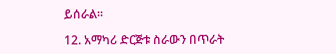ይሰራል።

12. አማካሪ ድርጅቱ ስራውን በጥራት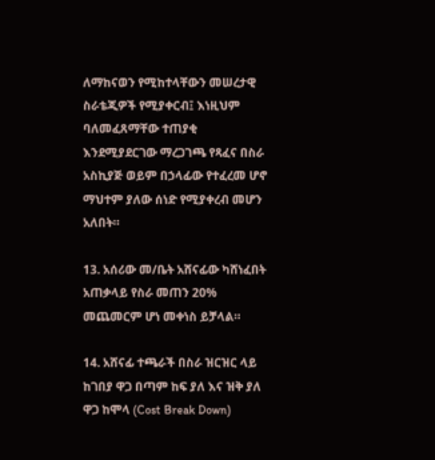ለማከናወን የሚከተላቸውን መሠረታዊ ስራቴጂዎች የሚያቀርብ፤ እነዚህም ባለመፈጸማቸው ተጠያቂ እንደሚያደርገው ማረጋገጫ የጻፈና በስራ አስኪያጅ ወይም በኃላፊው የተፈረመ ሆኖ ማህተም ያለው ሰነድ የሚያቀረብ መሆን አለበት።

13. አሰሪው መ/ቤት አሸናፊው ካሸነፈበት አጠቃላይ የስራ መጠን 20% መጨመርም ሆነ መቀነስ ይቻላል።

14. አሸናፊ ተጫራች በስራ ዝርዝር ላይ ከገበያ ዋጋ በጣም ከፍ ያለ እና ዝቅ ያለ ዋጋ ከሞላ (Cost Break Down)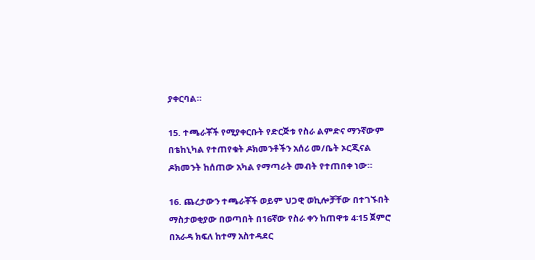ያቀርባል።

15. ተጫራቾች የሚያቀርቡት የድርጅቱ የስራ ልምድና ማንኛውም በቴከኒካል የተጠየቁት ዶክመንቶችን አሰሪ መ/ቤት ኦርጂናል ዶክመንት ከሰጠው አካል የማጣራት መብት የተጠበቀ ነው።

16. ጨረታውን ተጫራቾች ወይም ህጋዊ ወኪሎቻቸው በተገኙበት ማስታወቂያው በወጣበት በ16ኛው የስራ ቀን ከጠዋቱ 4፡15 ጀምሮ በአራዳ ክፍለ ከተማ አስተዳደር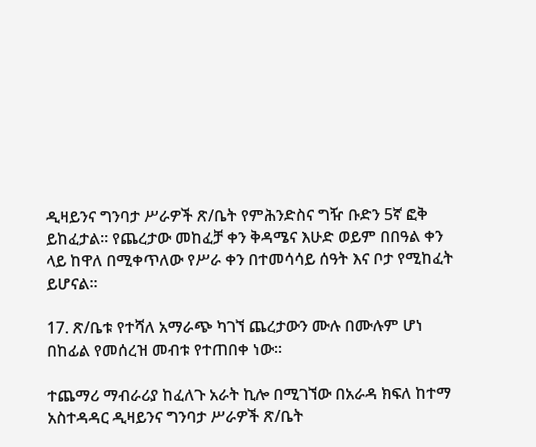ዲዛይንና ግንባታ ሥራዎች ጽ/ቤት የምሕንድስና ግዥ ቡድን 5ኛ ፎቅ ይከፈታል። የጨረታው መከፈቻ ቀን ቅዳሜና እሁድ ወይም በበዓል ቀን ላይ ከዋለ በሚቀጥለው የሥራ ቀን በተመሳሳይ ሰዓት እና ቦታ የሚከፈት ይሆናል።

17. ጽ/ቤቱ የተሻለ አማራጭ ካገኘ ጨረታውን ሙሉ በሙሉም ሆነ በከፊል የመሰረዝ መብቱ የተጠበቀ ነው።

ተጨማሪ ማብራሪያ ከፈለጉ አራት ኪሎ በሚገኘው በአራዳ ክፍለ ከተማ አስተዳዳር ዲዛይንና ግንባታ ሥራዎች ጽ/ቤት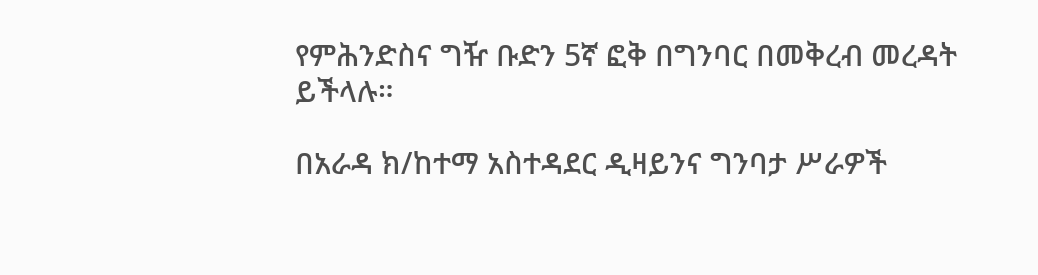የምሕንድስና ግዥ ቡድን 5ኛ ፎቅ በግንባር በመቅረብ መረዳት ይችላሉ።

በአራዳ ክ/ከተማ አስተዳደር ዲዛይንና ግንባታ ሥራዎች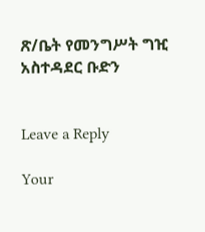ጽ/ቤት የመንግሥት ግዢ አስተዳደር ቡድን


Leave a Reply

Your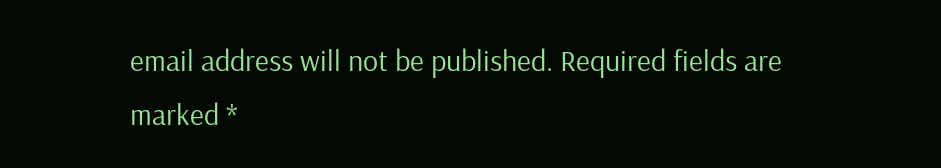email address will not be published. Required fields are marked *